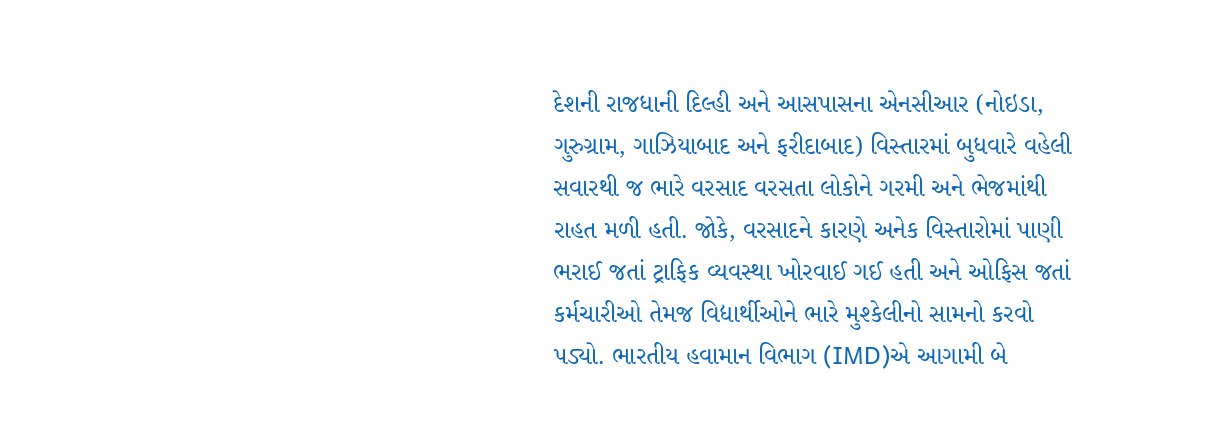દેશની રાજધાની દિલ્હી અને આસપાસના એનસીઆર (નોઇડા, ગુરુગ્રામ, ગાઝિયાબાદ અને ફરીદાબાદ) વિસ્તારમાં બુધવારે વહેલી સવારથી જ ભારે વરસાદ વરસતા લોકોને ગરમી અને ભેજમાંથી રાહત મળી હતી. જોકે, વરસાદને કારણે અનેક વિસ્તારોમાં પાણી ભરાઈ જતાં ટ્રાફિક વ્યવસ્થા ખોરવાઈ ગઈ હતી અને ઓફિસ જતાં કર્મચારીઓ તેમજ વિદ્યાર્થીઓને ભારે મુશ્કેલીનો સામનો કરવો પડ્યો. ભારતીય હવામાન વિભાગ (IMD)એ આગામી બે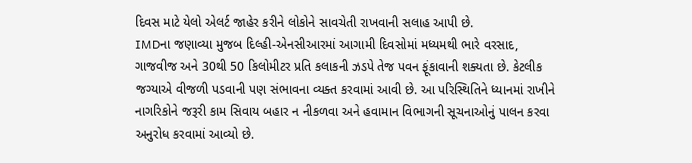દિવસ માટે યેલો એલર્ટ જાહેર કરીને લોકોને સાવચેતી રાખવાની સલાહ આપી છે.
IMDના જણાવ્યા મુજબ દિલ્હી-એનસીઆરમાં આગામી દિવસોમાં મધ્યમથી ભારે વરસાદ, ગાજવીજ અને 30થી 50 કિલોમીટર પ્રતિ કલાકની ઝડપે તેજ પવન ફૂંકાવાની શક્યતા છે. કેટલીક જગ્યાએ વીજળી પડવાની પણ સંભાવના વ્યક્ત કરવામાં આવી છે. આ પરિસ્થિતિને ધ્યાનમાં રાખીને નાગરિકોને જરૂરી કામ સિવાય બહાર ન નીકળવા અને હવામાન વિભાગની સૂચનાઓનું પાલન કરવા અનુરોધ કરવામાં આવ્યો છે.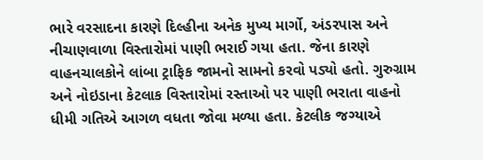ભારે વરસાદના કારણે દિલ્હીના અનેક મુખ્ય માર્ગો, અંડરપાસ અને નીચાણવાળા વિસ્તારોમાં પાણી ભરાઈ ગયા હતા. જેના કારણે વાહનચાલકોને લાંબા ટ્રાફિક જામનો સામનો કરવો પડ્યો હતો. ગુરુગ્રામ અને નોઇડાના કેટલાક વિસ્તારોમાં રસ્તાઓ પર પાણી ભરાતા વાહનો ધીમી ગતિએ આગળ વધતા જોવા મળ્યા હતા. કેટલીક જગ્યાએ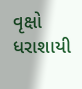વૃક્ષો ધરાશાયી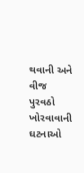થવાની અને વીજ પુરવઠો ખોરવાવાની ઘટનાઓ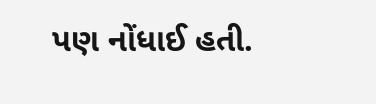પણ નોંધાઈ હતી.